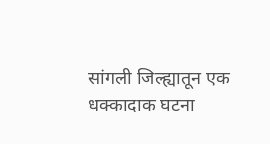सांगली जिल्ह्यातून एक धक्कादाक घटना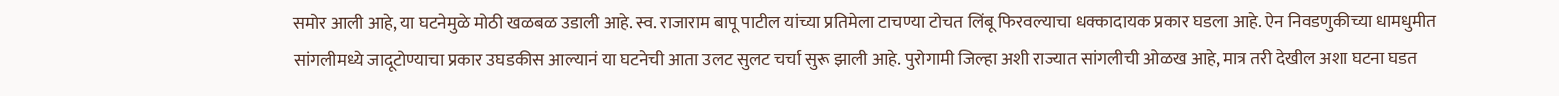समोर आली आहे, या घटनेमुळे मोठी खळबळ उडाली आहे. स्व. राजाराम बापू पाटील यांच्या प्रतिमेला टाचण्या टोचत लिंबू फिरवल्याचा धक्कादायक प्रकार घडला आहे. ऐन निवडणुकीच्या धामधुमीत सांगलीमध्ये जादूटोण्याचा प्रकार उघडकीस आल्यानं या घटनेची आता उलट सुलट चर्चा सुरू झाली आहे. पुरोगामी जिल्हा अशी राज्यात सांगलीची ओळख आहे, मात्र तरी देखील अशा घटना घडत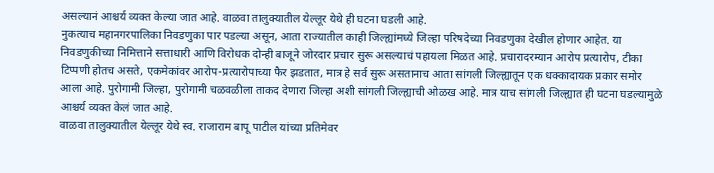असल्यानं आश्चर्य व्यक्त केल्या जात आहे. वाळवा तालुक्यातील येल्लूर येथे ही घटना घडली आहे.
नुकत्याच महानगरपालिका निवडणुका पार पडल्या असून, आता राज्यातील काही जिल्ह्यांमध्ये जिल्हा परिषदेच्या निवडणुका देखील होणार आहेत. या निवडणुकीच्या निमित्ताने सत्ताधारी आणि विरोधक दोन्ही बाजूने जोरदार प्रचार सुरू असल्याचं पहायला मिळत आहे. प्रचारादरम्यान आरोप प्रत्यारोप, टीका टिप्पणी होतच असते, एकमेकांवर आरोप-प्रत्यारोपाच्या फैर झडतात, मात्र हे सर्व सुरू असतानाच आता सांगली जिल्ह्यातून एक धक्कादायक प्रकार समोर आला आहे. पुरोगामी जिल्हा, पुरोगामी चळवळीला ताकद देणारा जिल्हा अशी सांगली जिल्ह्याची ओळख आहे. मात्र याच सांगली जिल्ह्यात ही घटना घडल्यामुळे आश्चर्य व्यक्त केलं जात आहे.
वाळवा तालुक्यातील येल्लूर येथे स्व. राजाराम बापू पाटील यांच्या प्रतिमेवर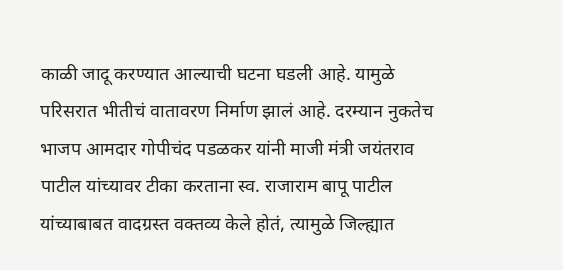काळी जादू करण्यात आल्याची घटना घडली आहे. यामुळे परिसरात भीतीचं वातावरण निर्माण झालं आहे. दरम्यान नुकतेच भाजप आमदार गोपीचंद पडळकर यांनी माजी मंत्री जयंतराव पाटील यांच्यावर टीका करताना स्व. राजाराम बापू पाटील यांच्याबाबत वादग्रस्त वक्तव्य केले होतं, त्यामुळे जिल्ह्यात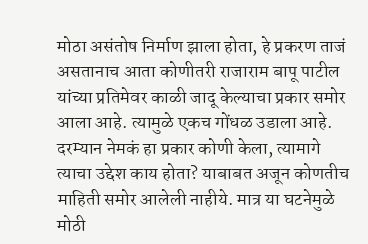मोठा असंतोष निर्माण झाला होता, हे प्रकरण ताजं असतानाच आता कोणीतरी राजाराम बापू पाटील यांच्या प्रतिमेवर काळी जादू केल्याचा प्रकार समोर आला आहे. त्यामुळे एकच गोंधळ उडाला आहे. दरम्यान नेमकं हा प्रकार कोणी केला, त्यामागे त्याचा उद्देश काय होता? याबाबत अजून कोणतीच माहिती समोर आलेली नाहीये. मात्र या घटनेमुळे मोठी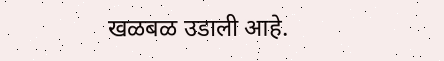खळबळ उडाली आहे.